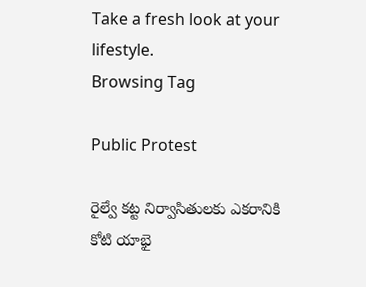Take a fresh look at your lifestyle.
Browsing Tag

Public Protest

రైల్వే కట్ట నిర్వాసితులకు ఎకరానికి కోటి యాభై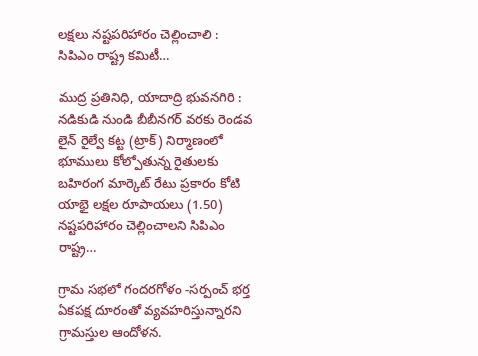లక్షలు నష్టపరిహారం చెల్లించాలి : సిపిఎం రాష్ట్ర కమిటీ…

ముద్ర ప్రతినిధి, యాదాద్రి భువనగిరి : నడికుడి నుండి బీబీనగర్ వరకు రెండవ లైన్ రైల్వే కట్ట (ట్రాక్) నిర్మాణంలో భూములు కోల్పోతున్న రైతులకు బహిరంగ మార్కెట్ రేటు ప్రకారం కోటి యాభై లక్షల రూపాయలు (1.50) నష్టపరిహారం చెల్లించాలని సిపిఎం రాష్ట్ర…

గ్రామ సభలో గందరగోళం -సర్పంచ్ భర్త ఏకపక్ష దూరంతో వ్యవహరిస్తున్నారని గ్రామస్తుల ఆందోళన.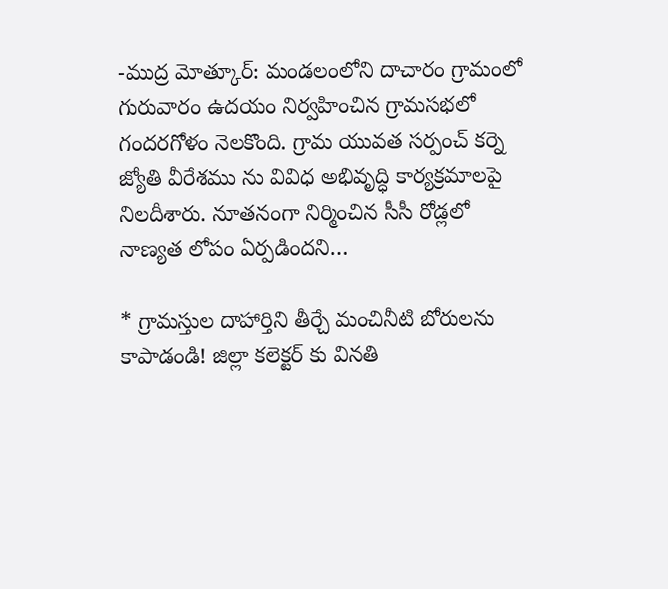-ముద్ర మోత్కూర్: మండలంలోని దాచారం గ్రామంలో గురువారం ఉదయం నిర్వహించిన గ్రామసభలో గందరగోళం నెలకొంది. గ్రామ యువత సర్పంచ్ కర్నె జ్యోతి వీరేశము ను వివిధ అభివృద్ధి కార్యక్రమాలపై నిలదీశారు. నూతనంగా నిర్మించిన సీసీ రోడ్లలో నాణ్యత లోపం ఏర్పడిందని…

* గ్రామస్తుల దాహార్తిని తీర్చే మంచినీటి బోరులను కాపాడండి! జిల్లా కలెక్టర్ కు వినతి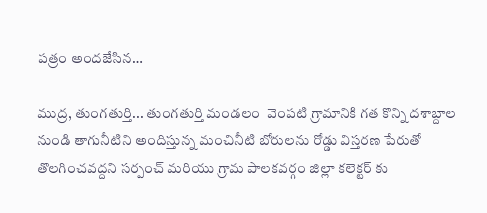పత్రం అందజేసిన…

ముద్ర, తుంగతుర్తి... తుంగతుర్తి మండలం  వెంపటి గ్రామానికి గత కొన్ని దశాబ్దాల నుండి తాగునీటిని అందిస్తున్న మంచినీటి బోరులను రోడ్డు విస్తరణ పేరుతో తొలగించవద్దని సర్పంచ్ మరియు గ్రామ పాలకవర్గం జిల్లా కలెక్టర్ కు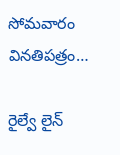సోమవారం వినతిపత్రం…

రైల్వే లైన్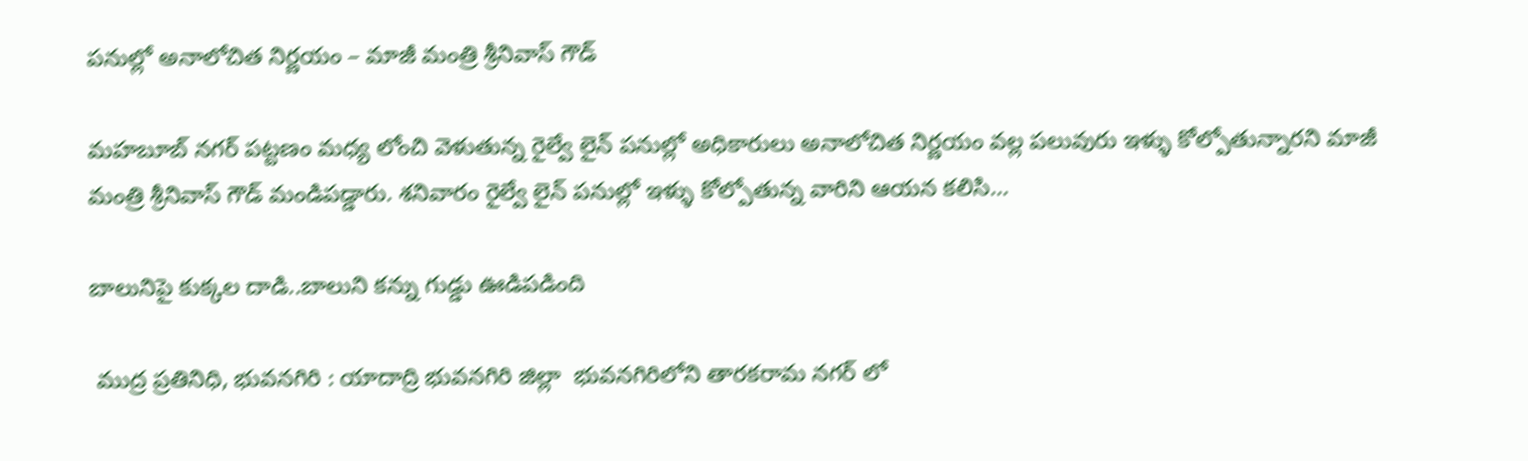పనుల్లో అనాలోచిత నిర్ణయం – మాజీ మంత్రి శ్రీనివాస్ గౌడ్

మహబూబ్ నగర్ పట్టణం మధ్య లోంచి వెళుతున్న రైల్వే లైన్ పనుల్లో అధికారులు అనాలోచిత నిర్ణయం వల్ల పలువురు ఇళ్ళు కోల్పోతున్నారని మాజీ మంత్రి శ్రీనివాస్ గౌడ్ మండిపడ్డారు. శనివారం రైల్వే లైన్ పనుల్లో ఇళ్ళు కోల్పోతున్న వారిని ఆయన కలిసి…

బాలునిపై కుక్కల దాడి..బాలుని కన్ను గుడ్డు ఊడిపడింది

 ముద్ర ప్రతినిధి, భువనగిరి : యాదాద్రి భువనగిరి జిల్లా  భువనగిరిలోని తారకరామ నగర్ లో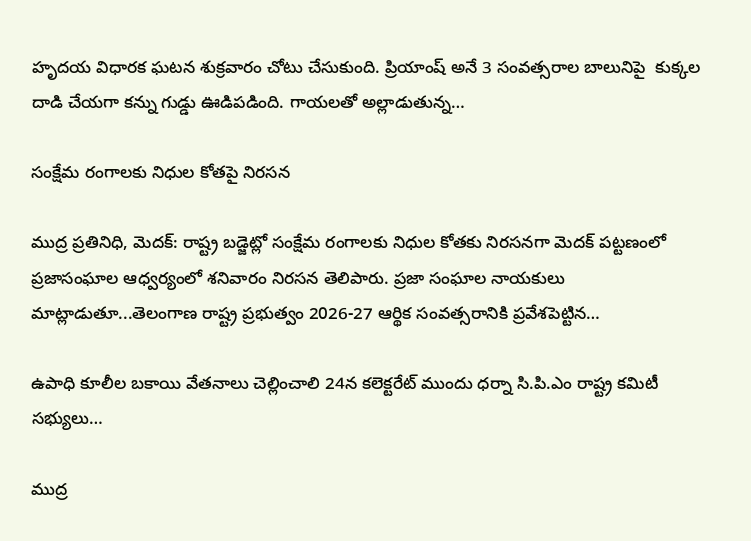హృదయ విధారక ఘటన శుక్రవారం చోటు చేసుకుంది. ప్రియాంష్ అనే 3 సంవత్సరాల బాలునిపై  కుక్కల దాడి చేయగా కన్ను గుడ్డు ఊడిపడింది. గాయలతో అల్లాడుతున్న…

సంక్షేమ రంగాలకు నిధుల కోతపై నిరసన

ముద్ర ప్రతినిధి, మెదక్: రాష్ట్ర బడ్జెట్లో సంక్షేమ రంగాలకు నిధుల కోతకు నిరసనగా మెదక్ పట్టణంలో ప్రజాసంఘాల ఆధ్వర్యంలో శనివారం నిరసన తెలిపారు. ప్రజా సంఘాల నాయకులు మాట్లాడుతూ...తెలంగాణ రాష్ట్ర ప్రభుత్వం 2026-27 ఆర్థిక సంవత్సరానికి ప్రవేశపెట్టిన…

ఉపాధి కూలీల బకాయి వేతనాలు చెల్లించాలి 24న కలెక్టరేట్ ముందు ధర్నా సి.పి.ఎం రాష్ట్ర కమిటీ సభ్యులు…

ముద్ర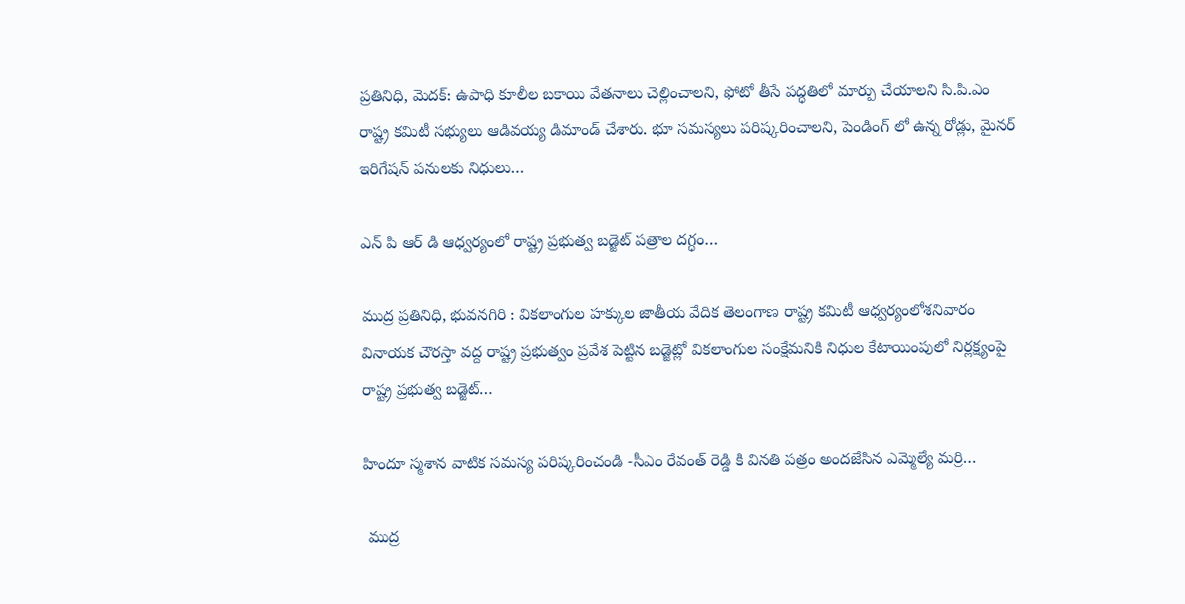ప్రతినిధి, మెదక్: ఉపాధి కూలీల బకాయి వేతనాలు చెల్లించాలని, ఫోటో తీసే పద్ధతిలో మార్పు చేయాలని సి.పి.ఎం రాష్ట్ర కమిటీ సభ్యులు ఆడివయ్య డిమాండ్ చేశారు. భూ సమస్యలు పరిష్కరించాలని, పెండింగ్ లో ఉన్న రోడ్లు, మైనర్ ఇరిగేషన్ పనులకు నిధులు…

ఎన్ పి ఆర్ డి ఆధ్వర్యంలో రాష్ట్ర ప్రభుత్వ బడ్జెట్ పత్రాల దగ్ధం…

ముద్ర ప్రతినిధి, భువనగిరి : వికలాంగుల హక్కుల జాతీయ వేదిక తెలంగాణ రాష్ట్ర కమిటీ ఆధ్వర్యంలోశనివారం వినాయక చౌరస్తా వద్ద రాష్ట్ర ప్రభుత్వం ప్రవేశ పెట్టిన బడ్జెట్లో వికలాంగుల సంక్షేమనికి నిధుల కేటాయింపులో నిర్లక్ష్యంపై రాష్ట్ర ప్రభుత్వ బడ్జెట్…

హిందూ స్మశాన వాటిక సమస్య పరిష్కరించండి -సీఎం రేవంత్ రెడ్డి కి వినతి పత్రం అందజేసిన ఎమ్మెల్యే మర్రి…

 ముద్ర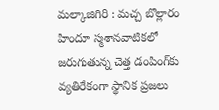మల్కాజిగిరి : మచ్చ బొల్లారం హిందూ స్మశానవాటికలో జరుగుతున్న చెత్త డంపింగ్‌కు వ్యతిరేకంగా స్థానిక ప్రజలు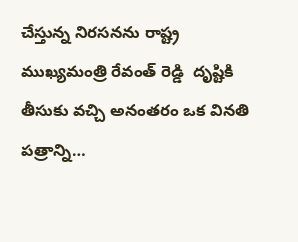చేస్తున్న నిరసనను రాష్ట్ర ముఖ్యమంత్రి రేవంత్ రెడ్డి  దృష్టికి తీసుకు వచ్చి అనంతరం ఒక వినతి పత్రాన్ని…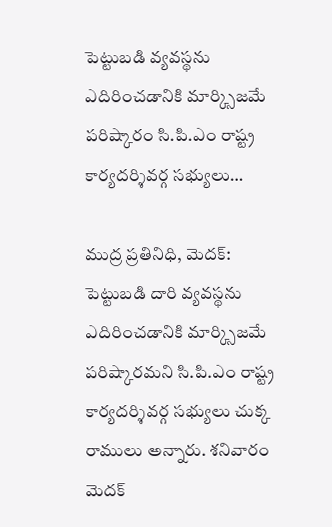పెట్టుబడి వ్యవస్థను ఎదిరించడానికి మార్క్సిజమే పరిష్కారం సి.పి.ఎం రాష్ట్ర కార్యదర్శివర్గ సభ్యులు…

ముద్ర ప్రతినిధి, మెదక్: పెట్టుబడి దారి వ్యవస్థను ఎదిరించడానికి మార్క్సిజమే పరిష్కారమని సి.పి.ఎం రాష్ట్ర కార్యదర్శివర్గ సభ్యులు చుక్క రాములు అన్నారు. శనివారం మెదక్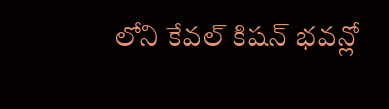లోని కేవల్ కిషన్ భవన్లో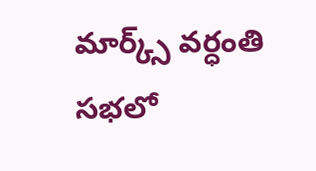మార్క్స్ వర్ధంతి సభలో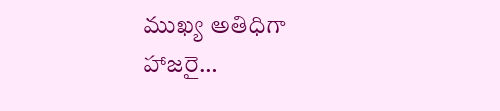ముఖ్య అతిధిగా హాజరై…